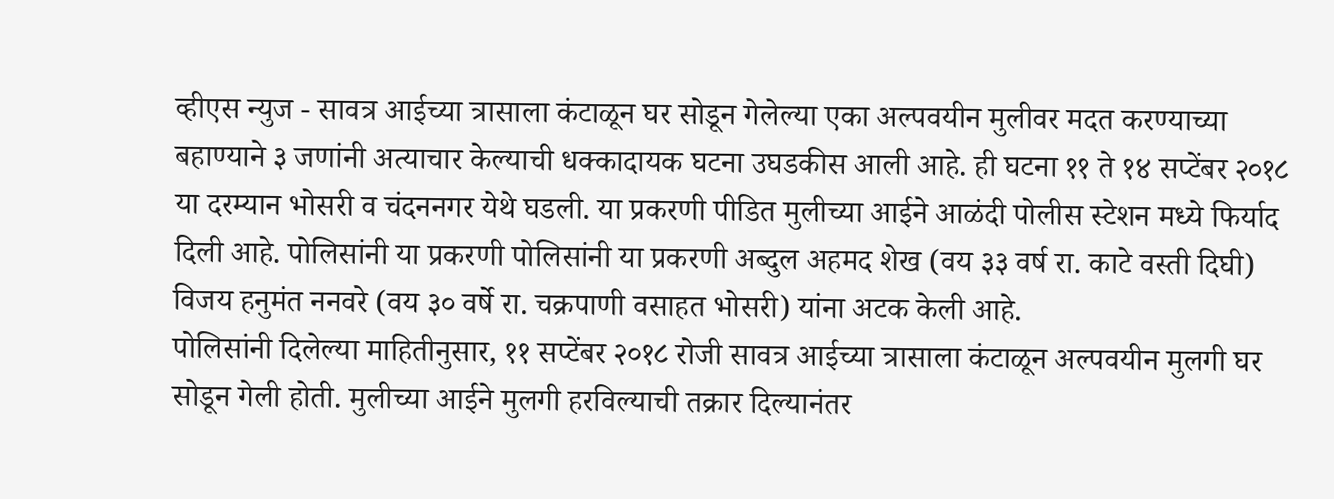व्हीएस न्युज - सावत्र आईच्या त्रासाला कंटाळून घर सोडून गेलेल्या एका अल्पवयीन मुलीवर मदत करण्याच्या बहाण्याने ३ जणांनी अत्याचार केल्याची धक्कादायक घटना उघडकीस आली आहे. ही घटना ११ ते १४ सप्टेंबर २०१८ या दरम्यान भोसरी व चंदननगर येथे घडली. या प्रकरणी पीडित मुलीच्या आईने आळंदी पोलीस स्टेशन मध्ये फिर्याद दिली आहे. पोलिसांनी या प्रकरणी पोलिसांनी या प्रकरणी अब्दुल अहमद शेख (वय ३३ वर्ष रा. काटे वस्ती दिघी) विजय हनुमंत ननवरे (वय ३० वर्षे रा. चक्रपाणी वसाहत भोसरी) यांना अटक केली आहे.
पोलिसांनी दिलेल्या माहितीनुसार, ११ सप्टेंबर २०१८ रोजी सावत्र आईच्या त्रासाला कंटाळून अल्पवयीन मुलगी घर सोडून गेली होती. मुलीच्या आईने मुलगी हरविल्याची तक्रार दिल्यानंतर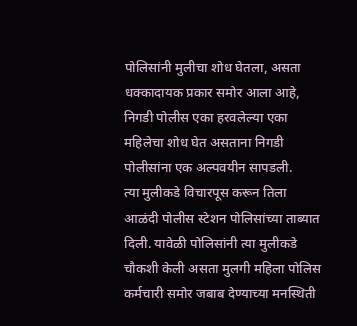पोलिसांनी मुलीचा शोध घेतला, असता धक्कादायक प्रकार समोर आला आहे, निगडी पोलीस एका हरवलेल्या एका महिलेचा शोध घेत असताना निगडी पोलीसांना एक अल्पवयीन सापडली.
त्या मुलीकडे विचारपूस करून तिला आळंदी पोलीस स्टेशन पोलिसांच्या ताब्यात दिली. यावेळी पोलिसांनी त्या मुलीकडे चौकशी केली असता मुलगी महिला पोलिस कर्मचारी समोर जबाब देण्याच्या मनस्थिती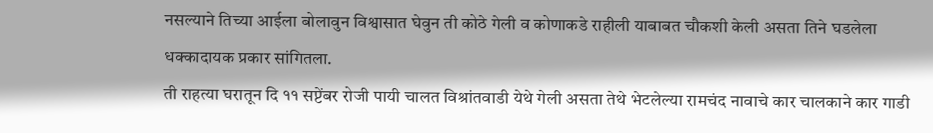नसल्याने तिच्या आईला बोलावुन विश्वासात घेवुन ती कोठे गेली व कोणाकडे राहीली याबाबत चौकशी केली असता तिने घडलेला धक्कादायक प्रकार सांगितला.
ती राहत्या घरातून दि ११ सप्टेंबर रोजी पायी चालत विश्रांतवाडी येथे गेली असता तेथे भेटलेल्या रामचंद नावाचे कार चालकाने कार गाडी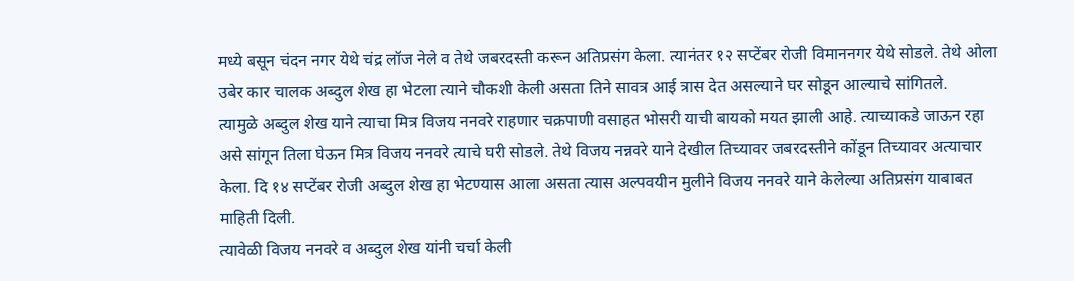मध्ये बसून चंदन नगर येथे चंद्र लॉज नेले व तेथे जबरदस्ती करून अतिप्रसंग केला. त्यानंतर १२ सप्टेंबर रोजी विमाननगर येथे सोडले. तेथे ओला उबेर कार चालक अब्दुल शेख हा भेटला त्याने चौकशी केली असता तिने सावत्र आई त्रास देत असल्याने घर सोडून आल्याचे सांगितले.
त्यामुळे अब्दुल शेख याने त्याचा मित्र विजय ननवरे राहणार चक्रपाणी वसाहत भोसरी याची बायको मयत झाली आहे. त्याच्याकडे जाऊन रहा असे सांगून तिला घेऊन मित्र विजय ननवरे त्याचे घरी सोडले. तेथे विजय नन्नवरे याने देखील तिच्यावर जबरदस्तीने कोंडून तिच्यावर अत्याचार केला. दि १४ सप्टेंबर रोजी अब्दुल शेख हा भेटण्यास आला असता त्यास अल्पवयीन मुलीने विजय ननवरे याने केलेल्या अतिप्रसंग याबाबत माहिती दिली.
त्यावेळी विजय ननवरे व अब्दुल शेख यांनी चर्चा केली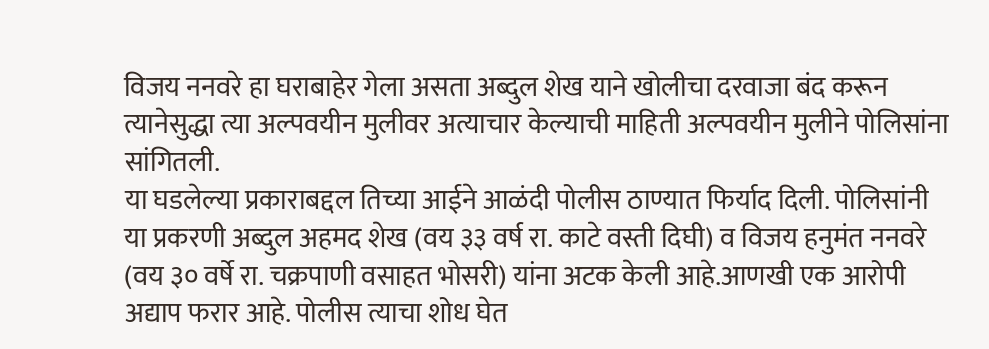विजय ननवरे हा घराबाहेर गेला असता अब्दुल शेख याने खोलीचा दरवाजा बंद करून त्यानेसुद्धा त्या अल्पवयीन मुलीवर अत्याचार केल्याची माहिती अल्पवयीन मुलीने पोलिसांना सांगितली.
या घडलेल्या प्रकाराबद्दल तिच्या आईने आळंदी पोलीस ठाण्यात फिर्याद दिली. पोलिसांनी या प्रकरणी अब्दुल अहमद शेख (वय ३३ वर्ष रा. काटे वस्ती दिघी) व विजय हनुमंत ननवरे (वय ३० वर्षे रा. चक्रपाणी वसाहत भोसरी) यांना अटक केली आहे.आणखी एक आरोपी अद्याप फरार आहे. पोलीस त्याचा शोध घेत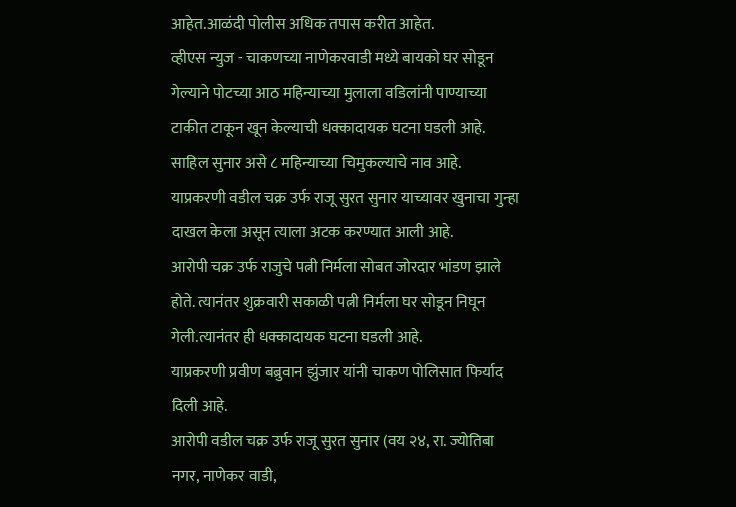आहेत.आळंदी पोलीस अधिक तपास करीत आहेत.
व्हीएस न्युज - चाकणच्या नाणेकरवाडी मध्ये बायको घर सोडून गेल्याने पोटच्या आठ महिन्याच्या मुलाला वडिलांनी पाण्याच्या टाकीत टाकून खून केल्याची धक्कादायक घटना घडली आहे. साहिल सुनार असे ८ महिन्याच्या चिमुकल्याचे नाव आहे. याप्रकरणी वडील चक्र उर्फ राजू सुरत सुनार याच्यावर खुनाचा गुन्हा दाखल केला असून त्याला अटक करण्यात आली आहे.
आरोपी चक्र उर्फ राजुचे पत्नी निर्मला सोबत जोरदार भांडण झाले होते. त्यानंतर शुक्रवारी सकाळी पत्नी निर्मला घर सोडून निघून गेली.त्यानंतर ही धक्कादायक घटना घडली आहे.
याप्रकरणी प्रवीण बब्रुवान झुंजार यांनी चाकण पोलिसात फिर्याद दिली आहे.
आरोपी वडील चक्र उर्फ राजू सुरत सुनार (वय २४, रा. ज्योतिबा नगर, नाणेकर वाडी,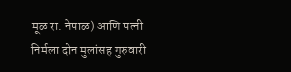मूळ रा. नेपाळ) आणि पत्नी निर्मला दोन मुलांसह गुरुवारी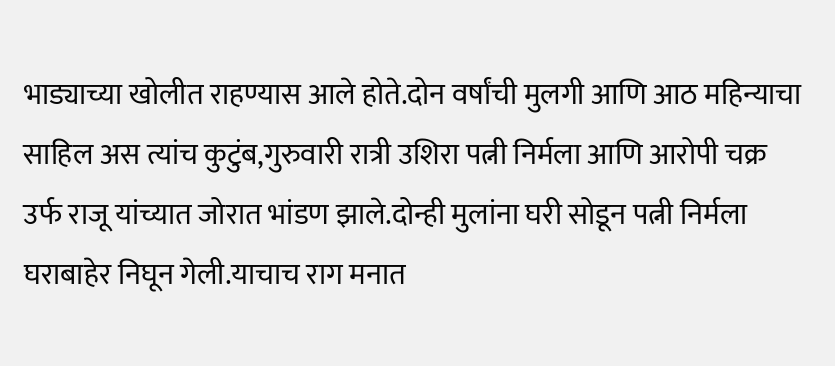भाड्याच्या खोलीत राहण्यास आले होते.दोन वर्षांची मुलगी आणि आठ महिन्याचा साहिल अस त्यांच कुटुंब,गुरुवारी रात्री उशिरा पत्नी निर्मला आणि आरोपी चक्र उर्फ राजू यांच्यात जोरात भांडण झाले.दोन्ही मुलांना घरी सोडून पत्नी निर्मला घराबाहेर निघून गेली.याचाच राग मनात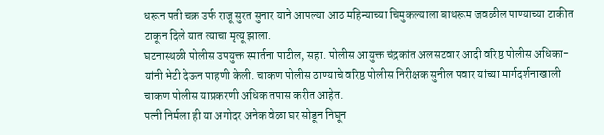धरून पती चक्र उर्फ राजू सुरत सुनार याने आपल्या आठ महिन्याच्या चिमुकल्याला बाथरूम जवळील पाण्याच्या टाकीत टाकून दिले यात त्याचा मृत्यू झाला.
घटनास्थळी पोलीस उपयुक्त स्मार्तना पाटील, सहा. पोलीस आयुक्त चंद्रकांत अलसटवार आदी वरिष्ठ पोलीस अधिका-यांनी भेटी देऊन पाहणी केली. चाकण पोलीस ठाण्याचे वरिष्ठ पोलीस निरीक्षक सुनील पवार यांच्या मार्गदर्शनाखाली चाकण पोलीस याप्रकरणी अधिक तपास करीत आहेत.
पत्नी निर्मला ही या अगोदर अनेक वेळा घर सोडून निघून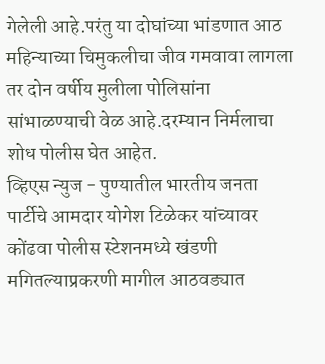गेलेली आहे.परंतु या दोघांच्या भांडणात आठ महिन्याच्या चिमुकलीचा जीव गमवावा लागला तर दोन वर्षीय मुलीला पोलिसांना सांभाळण्याची वेळ आहे.दरम्यान निर्मलाचा शोध पोलीस घेत आहेत.
व्हिएस न्युज - पुण्यातील भारतीय जनता पार्टीचे आमदार योगेश टिळेकर यांच्यावर कोंढवा पोलीस स्टेशनमध्ये खंडणी मगितल्याप्रकरणी मागील आठवड्यात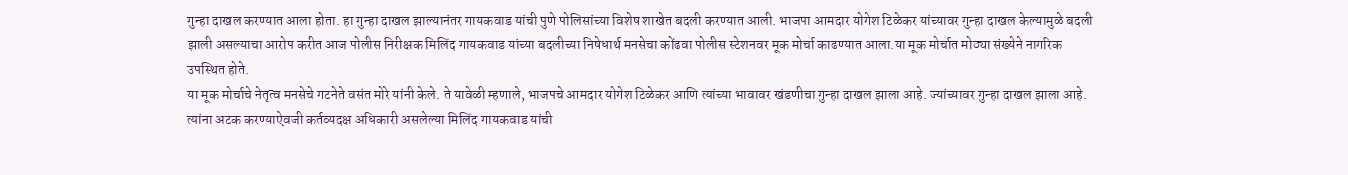गुन्हा दाखल करण्यात आला होता. हा गुन्हा दाखल झाल्यानंतर गायकवाड यांची पुणे पोलिसांच्या विशेष शाखेत बदली करण्यात आली. भाजपा आमदार योगेश टिळेकर यांच्यावर गुन्हा दाखल केल्यामुळे बदली झाली असल्याचा आरोप करीत आज पोलीस निरीक्षक मिलिंद गायकवाड यांच्या बदलीच्या निषेधार्थ मनसेचा कोंढवा पोलीस स्टेशनवर मूक मोर्चा काढण्यात आला.या मूक मोर्चात मोठ्या संख्येने नागरिक उपस्थित होते.
या मूक मोर्चाचे नेतृत्व मनसेचे गटनेते वसंत मोरे यांनी केले. ते यावेळी म्हणाले, भाजपचे आमदार योगेश टिळेकर आणि त्यांच्या भावावर खंडणीचा गुन्हा दाखल झाला आहे. ज्यांच्यावर गुन्हा दाखल झाला आहे. त्यांना अटक करण्याऐवजी कर्तव्यदक्ष अधिकारी असलेल्या मिलिंद गायकवाड यांची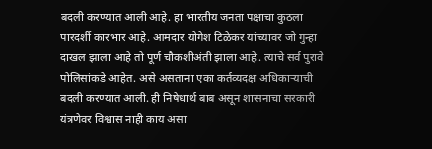बदली करण्यात आली आहे. हा भारतीय जनता पक्षाचा कुठला पारदर्शी कारभार आहे. आमदार योगेश टिळेकर यांच्यावर जो गुन्हा दाखल झाला आहे तो पूर्ण चौकशीअंती झाला आहे. त्याचे सर्व पुरावे पोलिसांकडे आहेत. असे असताना एका कर्तव्यदक्ष अधिकाऱ्याची बदली करण्यात आली. ही निषेधार्थ बाब असून शासनाचा सरकारी यंत्रणेवर विश्वास नाही काय असा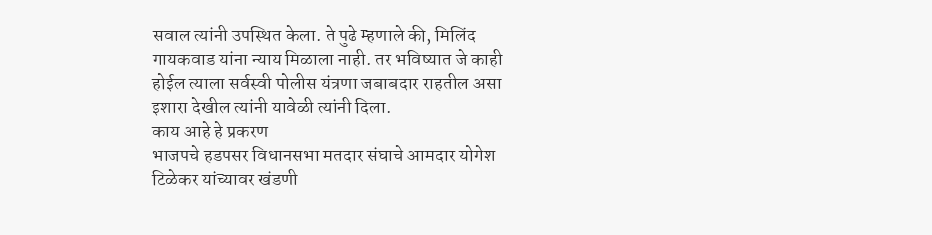सवाल त्यांनी उपस्थित केला. ते पुढे म्हणाले की, मिलिंद गायकवाड यांना न्याय मिळाला नाही. तर भविष्यात जे काही होईल त्याला सर्वस्वी पोलीस यंत्रणा जबाबदार राहतील असा इशारा देखील त्यांनी यावेळी त्यांनी दिला.
काय आहे हे प्रकरण
भाजपचे हडपसर विधानसभा मतदार संघाचे आमदार योगेश टिळेकर यांच्यावर खंडणी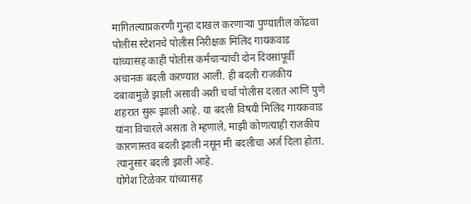मागितल्याप्रकरणी गुन्हा दाखल करणाऱ्या पुण्यातील कोंढवा पोलीस स्टेशनचे पोलीस निरीक्षक मिलिंद गायकवाड यांच्यासह काही पोलीस कर्मचाऱ्यांची दोन दिवसांपूर्वी अचानक बदली करण्यात आली. ही बदली राजकीय दबावामुळे झाली असावी अशी चर्चा पोलीस दलात आणि पुणे शहरात सुरू झाली आहे. या बदली विषयी मिलिंद गायकवाड यांना विचारले असता ते म्हणाले, माझी कोणत्याही राजकीय कारणास्तव बदली झाली नसून मी बदलीचा अर्ज दिला होता. त्यानुसार बदली झाली आहे.
योगेश टिळेकर यांच्यासह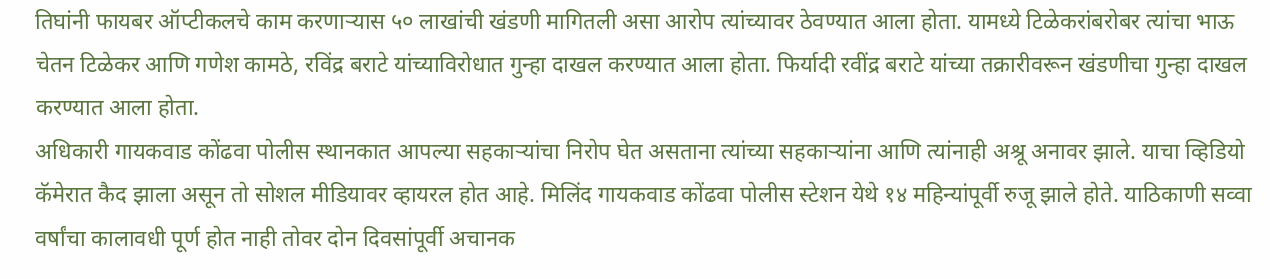तिघांनी फायबर ऑप्टीकलचे काम करणाऱ्यास ५० लाखांची खंडणी मागितली असा आरोप त्यांच्यावर ठेवण्यात आला होता. यामध्ये टिळेकरांबरोबर त्यांचा भाऊ चेतन टिळेकर आणि गणेश कामठे, रविंद्र बराटे यांच्याविरोधात गुन्हा दाखल करण्यात आला होता. फिर्यादी रवींद्र बराटे यांच्या तक्रारीवरून खंडणीचा गुन्हा दाखल करण्यात आला होता.
अधिकारी गायकवाड कोंढवा पोलीस स्थानकात आपल्या सहकाऱ्यांचा निरोप घेत असताना त्यांच्या सहकाऱ्यांना आणि त्यांनाही अश्रू अनावर झाले. याचा व्हिडियो कॅमेरात कैद झाला असून तो सोशल मीडियावर व्हायरल होत आहे. मिलिंद गायकवाड कोंढवा पोलीस स्टेशन येथे १४ महिन्यांपूर्वी रुजू झाले होते. याठिकाणी सव्वा वर्षांचा कालावधी पूर्ण होत नाही तोवर दोन दिवसांपूर्वी अचानक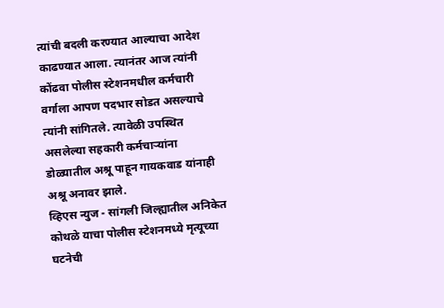त्यांची बदली करण्यात आल्याचा आदेश काढण्यात आला. त्यानंतर आज त्यांनी कोंढवा पोलीस स्टेशनमधील कर्मचारी वर्गाला आपण पदभार सोडत असल्याचे त्यांनी सांगितले. त्यावेळी उपस्थित असलेल्या सहकारी कर्मचाऱ्यांना डोळ्यातील अश्रू पाहून गायकवाड यांनाही अश्रू अनावर झाले.
व्हिएस न्युज - सांगली जिल्ह्यातील अनिकेत कोथळे याचा पोलीस स्टेशनमध्ये मृत्यूच्या घटनेची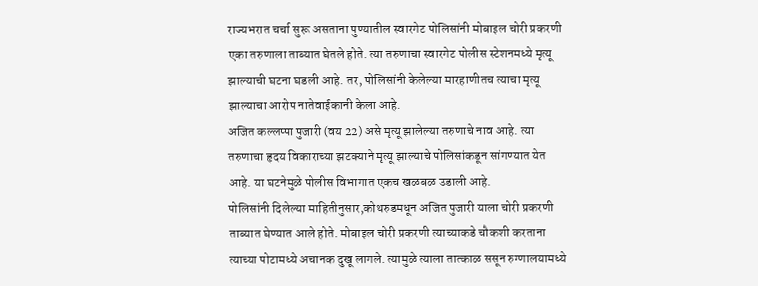राज्यभरात चर्चा सुरू असताना पुण्यातील स्वारगेट पोलिसांनी मोबाइल चोरी प्रकरणी एका तरुणाला ताब्यात घेतले होते. त्या तरुणाचा स्वारगेट पोलीस स्टेशनमध्ये मृत्यू झाल्याची घटना घडली आहे. तर, पोलिसांनी केलेल्या मारहाणीतच त्याचा मृत्यू झाल्याचा आरोप नातेवाईकानी केला आहे.
अजित कल्लप्पा पुजारी (वय 22) असे मृत्यू झालेल्या तरुणाचे नाव आहे. त्या तरुणाचा हृदय विकाराच्या झटक्याने मृत्यू झाल्याचे पोलिसांकडून सांगण्यात येत आहे. या घटनेमुळे पोलीस विभागात एकच खळबळ उडाली आहे.
पोलिसांनी दिलेल्या माहितीनुसार,कोथरुडमधून अजित पुजारी याला चोरी प्रकरणी ताब्यात घेण्यात आले होते. मोबाइल चोरी प्रकरणी त्याच्याकडे चौकशी करताना त्याच्या पोटामध्ये अचानक दुखू लागले. त्यामुळे त्याला तात्काळ ससून रुग्णालयामध्ये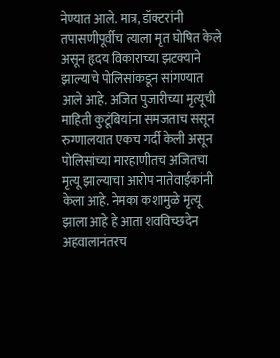नेण्यात आले. मात्र, डॉक्टरांनी तपासणीपूर्वीच त्याला मृत घोषित केले असून हृदय विकाराच्या झटक्याने झाल्याचे पोलिसांकडून सांगण्यात आले आहे. अजित पुजारीच्या मृत्यूची माहिती कुटूंबियांना समजताच ससून रुग्णालयात एकच गर्दी केली असून पोलिसांच्या मारहाणीतच अजितचा मृत्यू झाल्याचा आरोप नातेवाईकांनी केला आहे. नेमका कशामुळे मृत्यू झाला आहे हे आता शवविच्छदेन अहवालानंतरच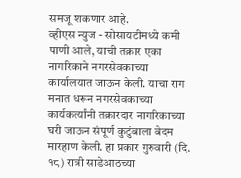समजू शकणार आहे.
व्हीएस न्युज - सोसायटीमध्ये कमी पाणी आले, याची तक्रार एका नागरिकाने नगरसेवकाच्या कार्यालयात जाऊन केली. याचा राग मनात धरून नगरसेवकाच्या कार्यकर्त्यांनी तक्रारदार नागरिकाच्या घरी जाऊन संपूर्ण कुटुंबाला बेदम मारहाण केली. हा प्रकार गुरुवारी (दि. १८) रात्री साडेआठच्या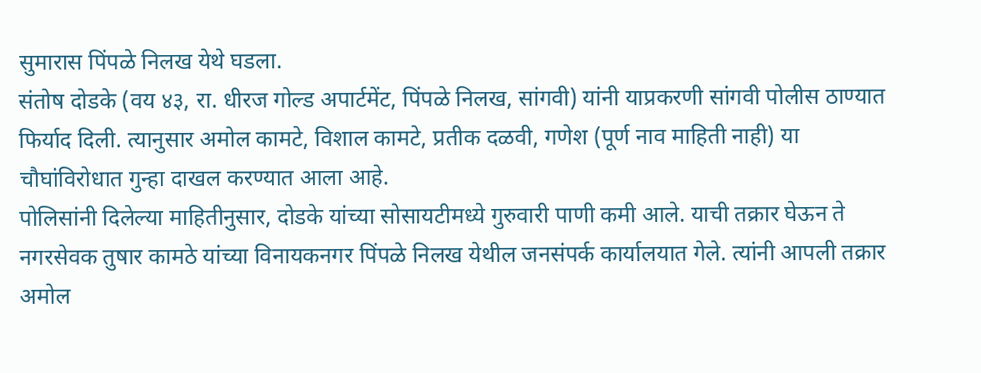सुमारास पिंपळे निलख येथे घडला.
संतोष दोडके (वय ४३, रा. धीरज गोल्ड अपार्टमेंट, पिंपळे निलख, सांगवी) यांनी याप्रकरणी सांगवी पोलीस ठाण्यात फिर्याद दिली. त्यानुसार अमोल कामटे, विशाल कामटे, प्रतीक दळवी, गणेश (पूर्ण नाव माहिती नाही) या चौघांविरोधात गुन्हा दाखल करण्यात आला आहे.
पोलिसांनी दिलेल्या माहितीनुसार, दोडके यांच्या सोसायटीमध्ये गुरुवारी पाणी कमी आले. याची तक्रार घेऊन ते नगरसेवक तुषार कामठे यांच्या विनायकनगर पिंपळे निलख येथील जनसंपर्क कार्यालयात गेले. त्यांनी आपली तक्रार अमोल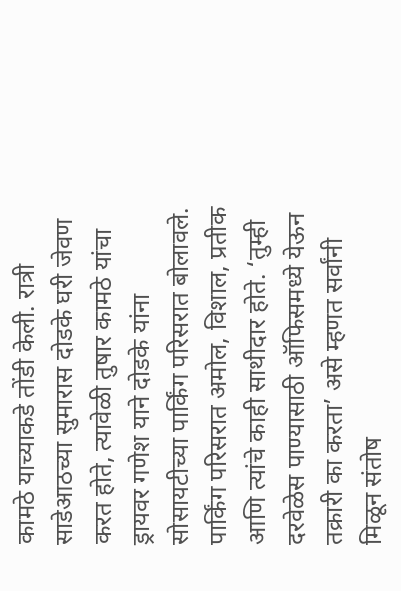कामठे याच्याकडे तोंडी केली. रात्री साडेआठच्या सुमारास दोडके घरी जेवण करत होते, त्यावेळी तुषार कामठे यांचा ड्रायवर गणेश याने दोडके यांना सोसायटीच्या पार्किंग परिसरात बोलावले.
पार्किंग परिसरात अमोल, विशाल, प्रतीक आणि त्यांचे काही साथीदार होते. ‘तुम्ही दरवेळेस पाण्यासाठी ऑफिसमध्ये येऊन तक्रारी का करता’ असे म्हणत सर्वांनी मिळून संतोष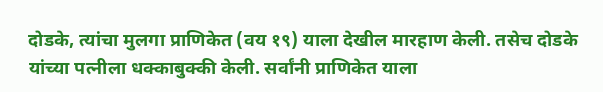दोडके, त्यांचा मुलगा प्राणिकेत (वय १९) याला देखील मारहाण केली. तसेच दोडके यांच्या पत्नीला धक्काबुक्की केली. सर्वांनी प्राणिकेत याला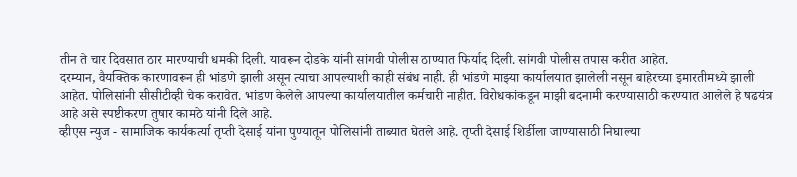तीन ते चार दिवसात ठार मारण्याची धमकी दिली. यावरून दोडके यांनी सांगवी पोलीस ठाण्यात फिर्याद दिली. सांगवी पोलीस तपास करीत आहेत.
दरम्यान, वैयक्तिक कारणावरून ही भांडणे झाली असून त्याचा आपल्याशी काही संबंध नाही. ही भांडणे माझ्या कार्यालयात झालेली नसून बाहेरच्या इमारतीमध्ये झाली आहेत. पोलिसांनी सीसीटीव्ही चेक करावेत. भांडण केलेले आपल्या कार्यालयातील कर्मचारी नाहीत. विरोधकांकडून माझी बदनामी करण्यासाठी करण्यात आलेले हे षढयंत्र आहे असे स्पष्टीकरण तुषार कामठे यांनी दिले आहे.
व्हीएस न्युज - सामाजिक कार्यकर्त्या तृप्ती देसाई यांना पुण्यातून पोलिसांनी ताब्यात घेतले आहे. तृप्ती देसाई शिर्डीला जाण्यासाठी निघाल्या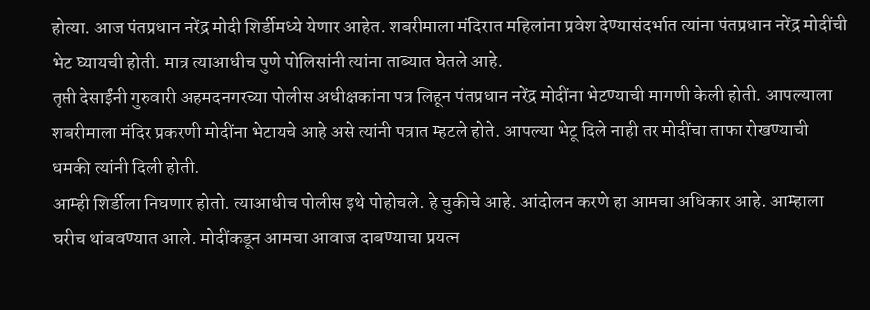होत्या. आज पंतप्रधान नरेंद्र मोदी शिर्डीमध्ये येणार आहेत. शबरीमाला मंदिरात महिलांना प्रवेश देण्यासंदर्भात त्यांना पंतप्रधान नरेंद्र मोदींची भेट घ्यायची होती. मात्र त्याआधीच पुणे पोलिसांनी त्यांना ताब्यात घेतले आहे.
तृप्ती देसाईंनी गुरुवारी अहमदनगरच्या पोलीस अधीक्षकांना पत्र लिहून पंतप्रधान नरेंद्र मोदींना भेटण्याची मागणी केली होती. आपल्याला शबरीमाला मंदिर प्रकरणी मोदींना भेटायचे आहे असे त्यांनी पत्रात म्हटले होते. आपल्या भेटू दिले नाही तर मोदींचा ताफा रोखण्याची धमकी त्यांनी दिली होती.
आम्ही शिर्डीला निघणार होतो. त्याआधीच पोलीस इथे पोहोचले. हे चुकीचे आहे. आंदोलन करणे हा आमचा अधिकार आहे. आम्हाला घरीच थांबवण्यात आले. मोदींकडून आमचा आवाज दाबण्याचा प्रयत्न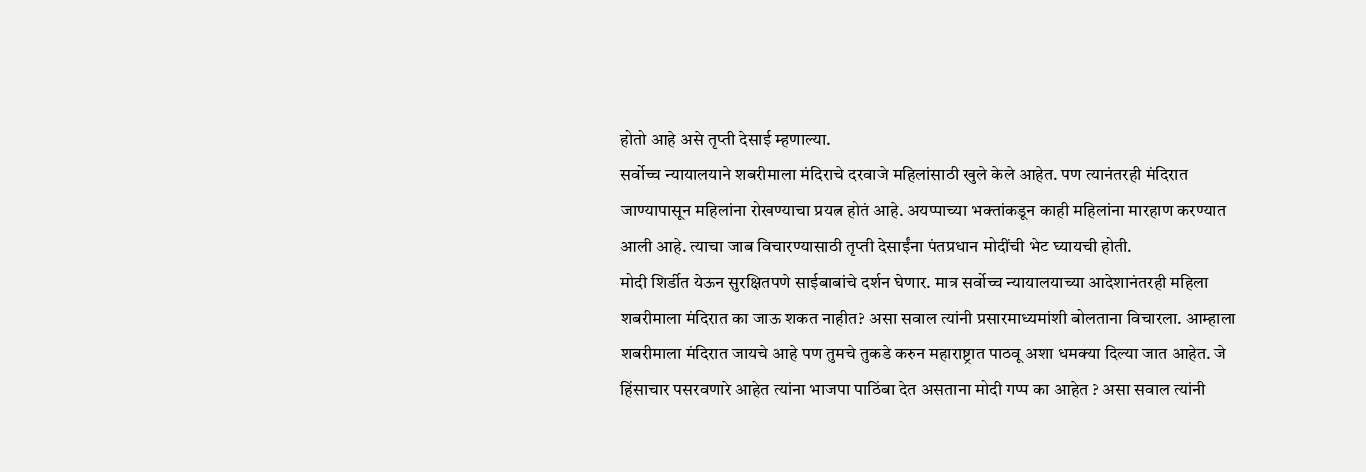होतो आहे असे तृप्ती देसाई म्हणाल्या.
सर्वोच्च न्यायालयाने शबरीमाला मंदिराचे दरवाजे महिलांसाठी खुले केले आहेत. पण त्यानंतरही मंदिरात जाण्यापासून महिलांना रोखण्याचा प्रयत्न होतं आहे. अयप्पाच्या भक्तांकडून काही महिलांना मारहाण करण्यात आली आहे. त्याचा जाब विचारण्यासाठी तृप्ती देसाईंना पंतप्रधान मोदींची भेट घ्यायची होती.
मोदी शिर्डीत येऊन सुरक्षितपणे साईबाबांचे दर्शन घेणार. मात्र सर्वोच्च न्यायालयाच्या आदेशानंतरही महिला शबरीमाला मंदिरात का जाऊ शकत नाहीत? असा सवाल त्यांनी प्रसारमाध्यमांशी बोलताना विचारला. आम्हाला शबरीमाला मंदिरात जायचे आहे पण तुमचे तुकडे करुन महाराष्ट्रात पाठवू अशा धमक्या दिल्या जात आहेत. जे हिंसाचार पसरवणारे आहेत त्यांना भाजपा पाठिंबा देत असताना मोदी गप्प का आहेत ? असा सवाल त्यांनी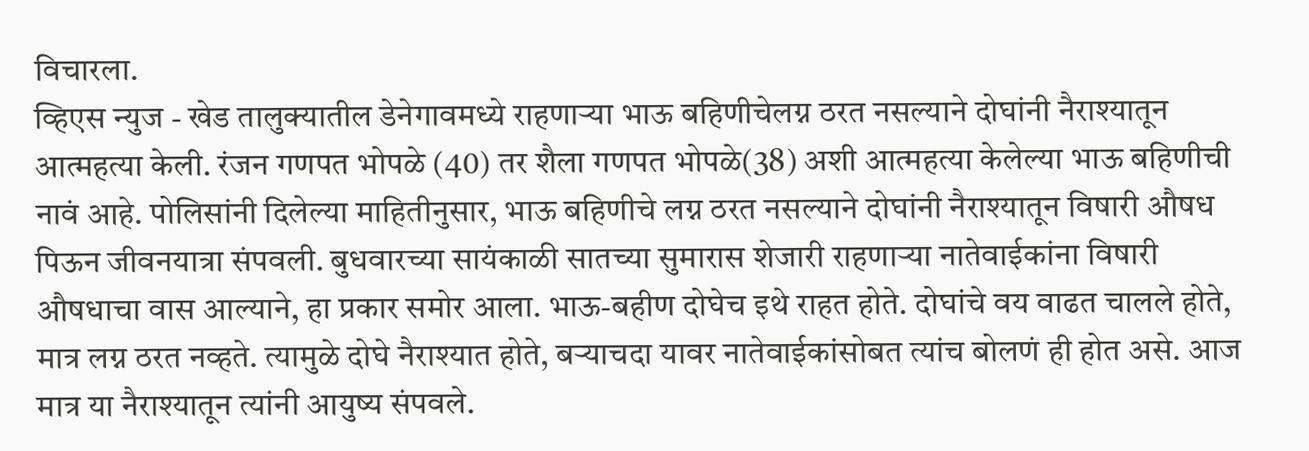विचारला.
व्हिएस न्युज - खेड तालुक्यातील डेनेगावमध्ये राहणाऱ्या भाऊ बहिणीचेलग्न ठरत नसल्याने दोघांनी नैराश्यातून आत्महत्या केली. रंजन गणपत भोपळे (40) तर शैला गणपत भोपळे(38) अशी आत्महत्या केलेल्या भाऊ बहिणीची नावं आहे. पोलिसांनी दिलेल्या माहितीनुसार, भाऊ बहिणीचे लग्न ठरत नसल्याने दोघांनी नैराश्यातून विषारी औषध पिऊन जीवनयात्रा संपवली. बुधवारच्या सायंकाळी सातच्या सुमारास शेजारी राहणाऱ्या नातेवाईकांना विषारी औषधाचा वास आल्याने, हा प्रकार समोर आला. भाऊ-बहीण दोघेच इथे राहत होते. दोघांचे वय वाढत चालले होते, मात्र लग्न ठरत नव्हते. त्यामुळे दोघे नैराश्यात होते, बऱ्याचदा यावर नातेवाईकांसोबत त्यांच बोलणं ही होत असे. आज मात्र या नैराश्यातून त्यांनी आयुष्य संपवले.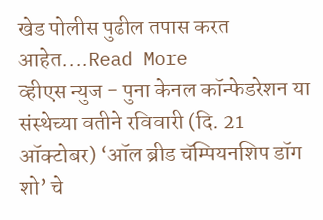खेड पोलीस पुढील तपास करत आहेत....Read More
व्हीएस न्युज - पुना केनल कॉन्फेडरेशन या संस्थेच्या वतीने रविवारी (दि. 21 ऑक्टोबर) ‘ऑल ब्रीड चॅम्पियनशिप डॉग शो’ चे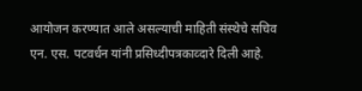आयोजन करण्यात आले असल्याची माहिती संस्थेचे सचिव एन. एस. पटवर्धन यांनी प्रसिध्दीपत्रकाव्दारे दिली आहे.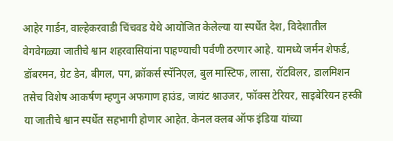आहेर गार्डन, वाल्हेकरवाडी चिंचवड येथे आयोजित केलेल्या या स्पर्धेत देश, विदेशातील वेगवेगळ्या जातीचे श्वान शहरवासियांना पाहण्याची पर्वणी ठरणार आहे. यामध्ये जर्मन शेफर्ड, डॉबरमन, ग्रेट डेन, बीगल, पग, क्रॉकर्स स्पॅनिएल, बुल मास्टिफ, लासा, रॉटविलर, डालमिशन तसेच विशेष आकर्षण म्हणुन अफगाण हाउंड, जायंट श्नाउजर, फॉक्स टेरियर, साइबेरियन हस्की या जातीचे श्वान स्पर्धेत सहभागी होणार आहेत. केनल क्लब ऑफ इंडिया यांच्या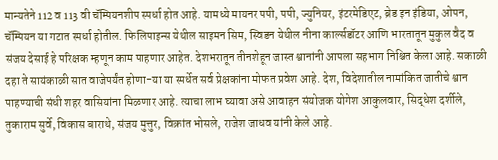मान्यतेने 112 व 113 वी चॅम्पियनशीप स्पर्धा होत आहे. यामध्ये मायनर पपी, पपी, ज्युनियर, इंटरमेडिएट, ब्रेड इन इंडिया, ओपन, चॅम्पियन या गटात स्पर्धा होतील. फिलिपाइन्स येथील साइमन सिम, स्विडन येथील नीना कार्ल्सडॉटर आणि भारतातून मुकुल वैद व संजय देसाई हे परिक्षक म्हणून काम पाहणार आहेत. देशभरातून तीनशेहून जास्त श्वानांनी आपला सहभाग निश्चित केला आहे. सकाळी दहा ते सायंकाळी सात वाजेपर्यंत होणा-या या स्पर्धेत सर्व प्रेक्षकांना मोफत प्रवेश आहे. देश, विदेशातील नामांकित जातीचे श्वान पाहण्याची संधी शहर वासियांना मिळणार आहे. त्याचा लाभ घ्यावा असे आवाहन संयोजक योगेश आकुलवार, सिद्धेश दर्शीले, तुकाराम सुर्वे, विकास बाराथे, संजय मुत्तुर, विक्रांत भोसले, राजेश जाधव यांनी केले आहे.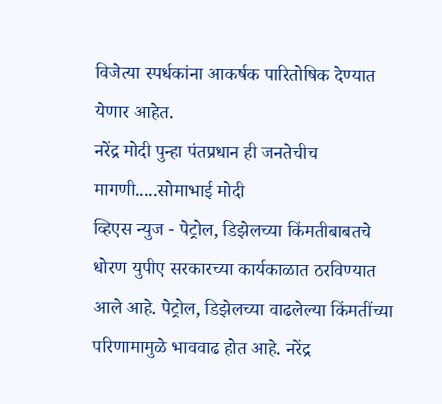विजेत्या स्पर्धकांना आकर्षक पारितोषिक देण्यात येणार आहेत.
नरेंद्र मोदी पुन्हा पंतप्रधान ही जनतेचीच मागणी.....सोमाभाई मोदी
व्हिएस न्युज - पेट्रोल, डिझेलच्या किंमतीबाबतचे धोरण युपीए सरकारच्या कार्यकाळात ठरविण्यात आले आहे. पेट्रोल, डिझेलच्या वाढलेल्या किंमतींच्या परिणामामुळे भाववाढ होत आहे. नरेंद्र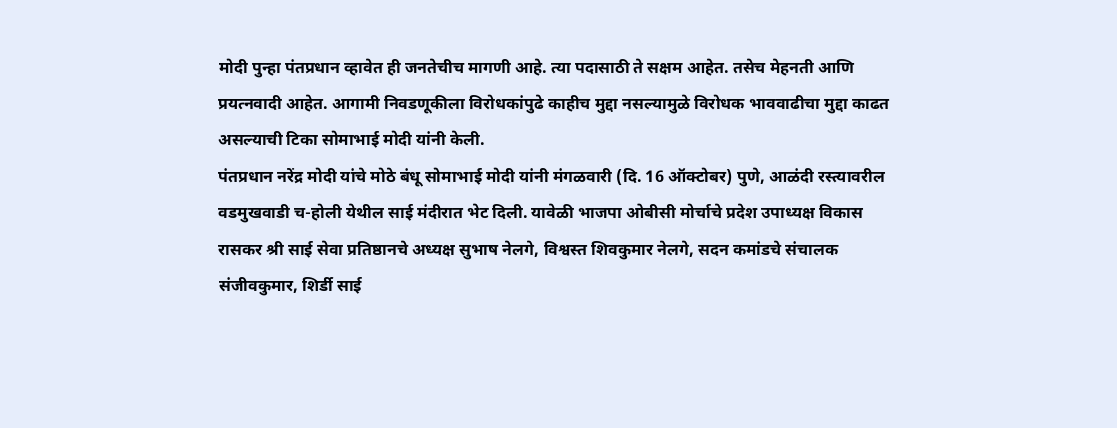मोदी पुन्हा पंतप्रधान व्हावेत ही जनतेचीच मागणी आहे. त्या पदासाठी ते सक्षम आहेत. तसेच मेहनती आणि प्रयत्नवादी आहेत. आगामी निवडणूकीला विरोधकांपुढे काहीच मुद्दा नसल्यामुळे विरोधक भाववाढीचा मुद्दा काढत असल्याची टिका सोमाभाई मोदी यांनी केली.
पंतप्रधान नरेंद्र मोदी यांचे मोठे बंधू सोमाभाई मोदी यांनी मंगळवारी (दि. 16 ऑक्टोबर) पुणे, आळंदी रस्त्यावरील वडमुखवाडी च-होली येथील साई मंदीरात भेट दिली. यावेळी भाजपा ओबीसी मोर्चाचे प्रदेश उपाध्यक्ष विकास रासकर श्री साई सेवा प्रतिष्ठानचे अध्यक्ष सुभाष नेलगे, विश्वस्त शिवकुमार नेलगे, सदन कमांडचे संचालक संजीवकुमार, शिर्डी साई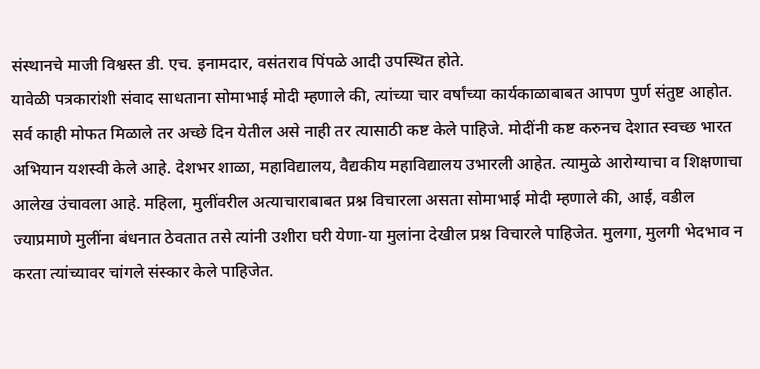संस्थानचे माजी विश्वस्त डी. एच. इनामदार, वसंतराव पिंपळे आदी उपस्थित होते.
यावेळी पत्रकारांशी संवाद साधताना सोमाभाई मोदी म्हणाले की, त्यांच्या चार वर्षांच्या कार्यकाळाबाबत आपण पुर्ण संतुष्ट आहोत. सर्व काही मोफत मिळाले तर अच्छे दिन येतील असे नाही तर त्यासाठी कष्ट केले पाहिजे. मोदींनी कष्ट करुनच देशात स्वच्छ भारत अभियान यशस्वी केले आहे. देशभर शाळा, महाविद्यालय, वैद्यकीय महाविद्यालय उभारली आहेत. त्यामुळे आरोग्याचा व शिक्षणाचा आलेख उंचावला आहे. महिला, मुलींवरील अत्याचाराबाबत प्रश्न विचारला असता सोमाभाई मोदी म्हणाले की, आई, वडील ज्याप्रमाणे मुलींना बंधनात ठेवतात तसे त्यांनी उशीरा घरी येणा-या मुलांना देखील प्रश्न विचारले पाहिजेत. मुलगा, मुलगी भेदभाव न करता त्यांच्यावर चांगले संस्कार केले पाहिजेत.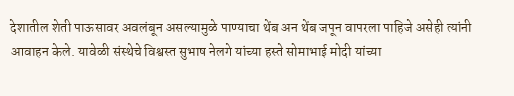देशातील शेती पाऊसावर अवलंबून असल्यामुळे पाण्याचा थेंब अन थेंब जपून वापरला पाहिजे असेही त्यांनी आवाहन केले. यावेळी संस्थेचे विश्वस्त सुभाष नेलगे यांच्या हस्ते सोमाभाई मोदी यांच्या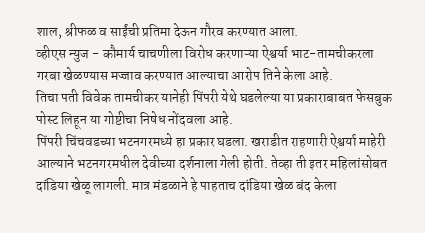शाल, श्रीफळ व साईंची प्रतिमा देऊन गौरव करण्यात आला.
व्हीएस न्युज - कौमार्य चाचणीला विरोध करणाऱ्या ऐश्वर्या भाट-तामचीकरला गरबा खेळण्यास मज्जाव करण्यात आल्याचा आरोप तिने केला आहे.
तिचा पती विवेक तामचीकर यानेही पिंपरी येथे घडलेल्या या प्रकाराबाबत फेसबुक पोस्ट लिहून या गोष्टीचा निषेध नोंदवला आहे.
पिंपरी चिंचवडच्या भटनगरमध्ये हा प्रकार घडला. खराडीत राहणारी ऐश्वर्या माहेरी आल्याने भटनगरमधील देवीच्या दर्शनाला गेली होती. तेव्हा ती इतर महिलांसोबत दांडिया खेळू लागली. मात्र मंडळाने हे पाहताच दांडिया खेळ बंद केला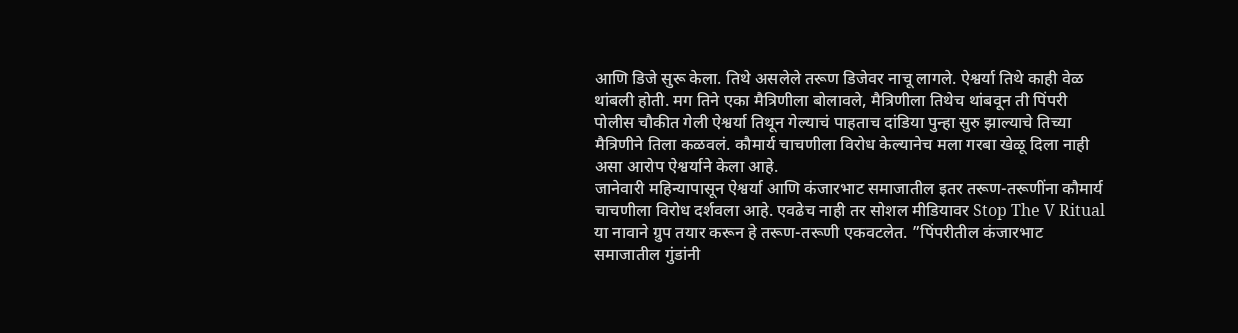आणि डिजे सुरू केला. तिथे असलेले तरूण डिजेवर नाचू लागले. ऐश्वर्या तिथे काही वेळ थांबली होती. मग तिने एका मैत्रिणीला बोलावले, मैत्रिणीला तिथेच थांबवून ती पिंपरी पोलीस चौकीत गेली ऐश्वर्या तिथून गेल्याचं पाहताच दांडिया पुन्हा सुरु झाल्याचे तिच्या मैत्रिणीने तिला कळवलं. कौमार्य चाचणीला विरोध केल्यानेच मला गरबा खेळू दिला नाही असा आरोप ऐश्वर्याने केला आहे.
जानेवारी महिन्यापासून ऐश्वर्या आणि कंजारभाट समाजातील इतर तरूण-तरूणींना कौमार्य चाचणीला विरोध दर्शवला आहे. एवढेच नाही तर सोशल मीडियावर Stop The V Ritual या नावाने ग्रुप तयार करून हे तरूण-तरूणी एकवटलेत. ”पिंपरीतील कंजारभाट समाजातील गुंडांनी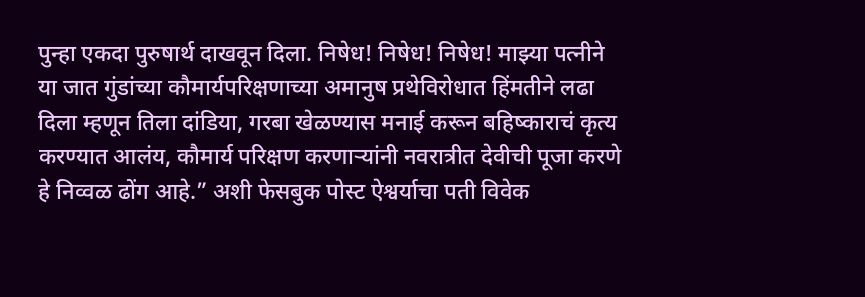पुन्हा एकदा पुरुषार्थ दाखवून दिला. निषेध! निषेध! निषेध! माझ्या पत्नीने या जात गुंडांच्या कौमार्यपरिक्षणाच्या अमानुष प्रथेविरोधात हिंमतीने लढा दिला म्हणून तिला दांडिया, गरबा खेळण्यास मनाई करून बहिष्काराचं कृत्य करण्यात आलंय, कौमार्य परिक्षण करणाऱ्यांनी नवरात्रीत देवीची पूजा करणे हे निव्वळ ढोंग आहे.” अशी फेसबुक पोस्ट ऐश्वर्याचा पती विवेक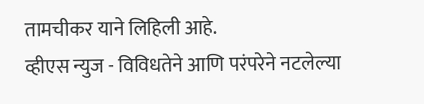तामचीकर याने लिहिली आहे.
व्हीएस न्युज - विविधतेने आणि परंपरेने नटलेल्या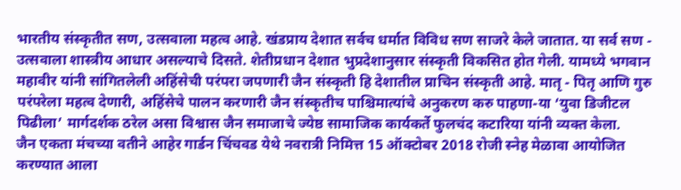भारतीय संस्कृतीत सण, उत्सवाला महत्व आहे. खंडप्राय देशात सर्वच धर्मात विविध सण साजरे केले जातात. या सर्व सण - उत्सवाला शास्त्रीय आधार असल्याचे दिसते. शेतीप्रधान देशात भुप्रदेशानुसार संस्कृती विकसित होत गेली. यामध्ये भगवान महावीर यांनी सांगितलेली अहिंसेची परंपरा जपणारी जैन संस्कृती हि देशातील प्राचिन संस्कृती आहे. मातृ - पितृ आणि गुरु परंपरेला महत्व देणारी, अहिंसेचे पालन करणारी जैन संस्कृतीच पाश्चिमात्यांचे अनुकरण करु पाहणा-या ‘युवा डिजीटल पिढीला’ मार्गदर्शक ठरेल असा विश्वास जैन समाजाचे ज्येष्ठ सामाजिक कार्यकर्ते फुलचंद कटारिया यांनी व्यक्त केला.
जैन एकता मंचच्या वतीने आहेर गार्डन चिंचवड येथे नवरात्री निमित्त 15 ऑक्टोबर 2018 रोजी स्नेह मेळावा आयोजित करण्यात आला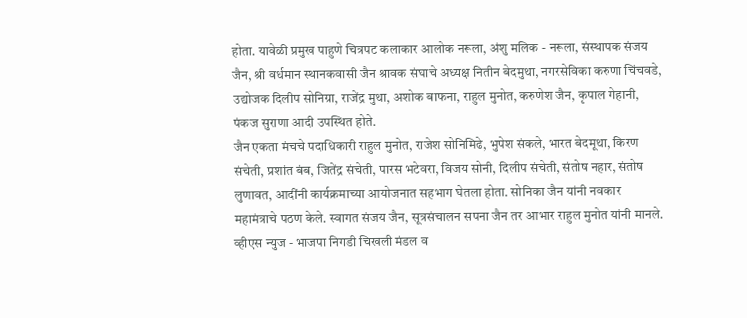होता. यावेळी प्रमुख पाहुणे चित्रपट कलाकार आलोक नरूला, अंशु मलिक - नरूला, संस्थापक संजय जैन, श्री वर्धमान स्थानकवासी जैन श्रावक संघाचे अध्यक्ष नितीन बेदमुथा, नगरसेविका करुणा चिंचवडे, उद्योजक दिलीप सोनिग्रा, राजेंद्र मुथा, अशोक बाफना, राहुल मुनोत, करुणेश जैन, कृपाल गेहानी, पंकज सुराणा आदी उपस्थित होते.
जैन एकता मंचचे पदाधिकारी राहुल मुनोत, राजेश सोनिमिढे, भुपेश संकले, भारत बेदमूथा, किरण संचेती, प्रशांत बंब, जितेंद्र संचेती, पारस भटेवरा, विजय सोनी, दिलीप संचेती, संतोष नहार, संतोष लुणावत, आदींनी कार्यक्रमाच्या आयोजनात सहभाग घेतला होता. सोनिका जैन यांनी नवकार महामंत्राचे पठण केले. स्वागत संजय जैन, सूत्रसंचालन सपना जैन तर आभार राहुल मुनोत यांनी मानले.
व्हीएस न्युज - भाजपा निगडी चिखली मंडल व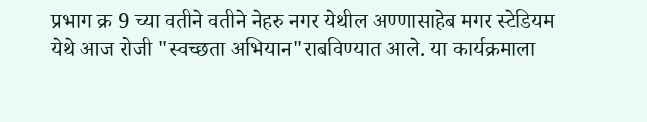प्रभाग क्र 9 च्या वतीने वतीने नेहरु नगर येथील अण्णासाहेब मगर स्टेडियम येथे आज रोजी "स्वच्छता अभियान"राबविण्यात आले. या कार्यक्रमाला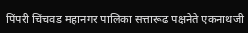पिंपरी चिंचवड महानगर पालिका सत्तारूढ पक्षनेते एकनाथजी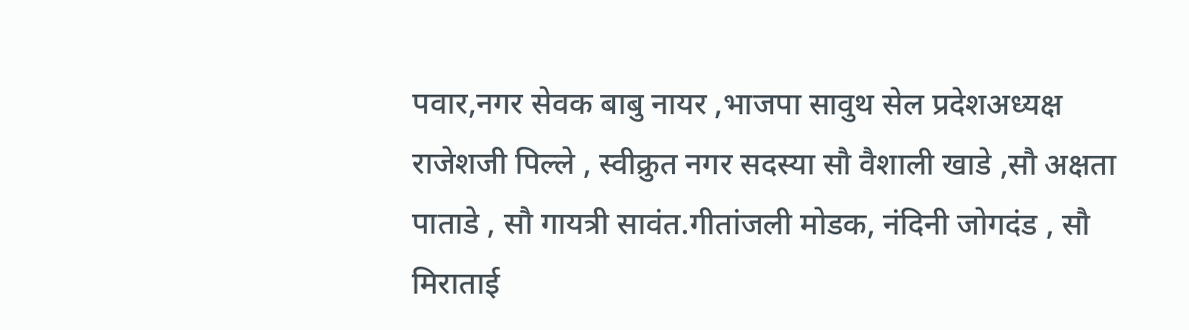पवार,नगर सेवक बाबु नायर ,भाजपा सावुथ सेल प्रदेशअध्यक्ष राजेशजी पिल्ले , स्वीक्रुत नगर सदस्या सौ वैशाली खाडे ,सौ अक्षता पाताडे , सौ गायत्री सावंत.गीतांजली मोडक, नंदिनी जोगदंड , सौ मिराताई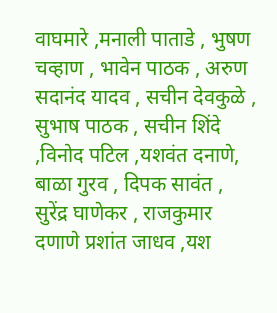वाघमारे ,मनाली पाताडे , भुषण चव्हाण , भावेन पाठक , अरुण सदानंद यादव , सचीन देवकुळे , सुभाष पाठक , सचीन शिंदे ,विनोद पटिल ,यशवंत दनाणे, बाळा गुरव , दिपक सावंत , सुरेंद्र घाणेकर , राजकुमार दणाणे प्रशांत जाधव ,यश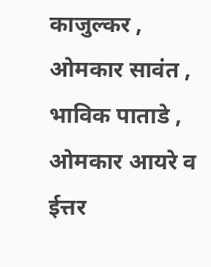काजुल्कर , ओमकार सावंत , भाविक पाताडे , ओमकार आयरे व ईत्तर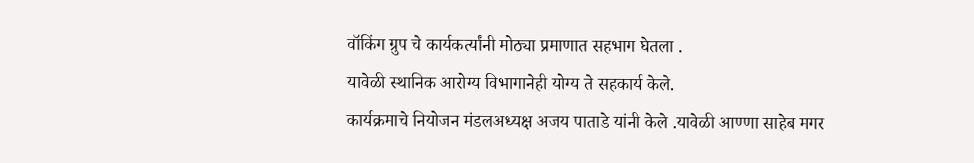वॉकिंग ग्रुप चे कार्यकर्त्यांनी मोठ्या प्रमाणात सहभाग घेतला .
यावेळी स्थानिक आरोग्य विभागानेही योग्य ते सहकार्य केले.
कार्यक्रमाचे नियोजन मंडलअध्यक्ष अजय पाताडे यांनी केले .यावेळी आण्णा साहेब मगर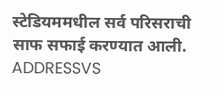स्टेडियममधील सर्व परिसराची साफ सफाई करण्यात आली.
ADDRESSVS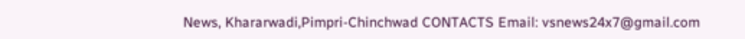News, Khararwadi,Pimpri-Chinchwad CONTACTS Email: vsnews24x7@gmail.com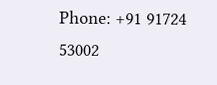Phone: +91 91724 53002